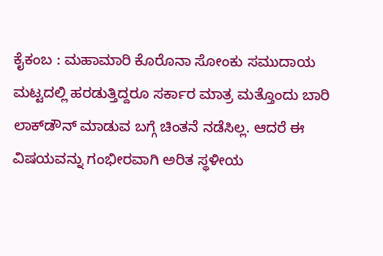ಕೈಕಂಬ : ಮಹಾಮಾರಿ ಕೊರೊನಾ ಸೋಂಕು ಸಮುದಾಯ ಮಟ್ಟದಲ್ಲಿ ಹರಡುತ್ತಿದ್ದರೂ ಸರ್ಕಾರ ಮಾತ್ರ ಮತ್ತೊಂದು ಬಾರಿ ಲಾಕ್‍ಡೌನ್ ಮಾಡುವ ಬಗ್ಗೆ ಚಿಂತನೆ ನಡೆಸಿಲ್ಲ. ಆದರೆ ಈ ವಿಷಯವನ್ನು ಗಂಭೀರವಾಗಿ ಅರಿತ ಸ್ಥಳೀಯ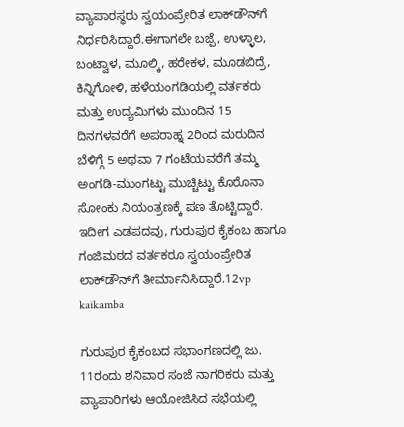ವ್ಯಾಪಾರಸ್ಥರು ಸ್ವಯಂಪ್ರೇರಿತ ಲಾಕ್‍ಡೌನ್‍ಗೆ ನಿರ್ಧರಿಸಿದ್ದಾರೆ.ಈಗಾಗಲೇ ಬಜ್ಪೆ, ಉಳ್ಳಾಲ, ಬಂಟ್ವಾಳ, ಮೂಲ್ಕಿ, ಹರೇಕಳ, ಮೂಡಬಿದ್ರೆ, ಕಿನ್ನಿಗೋಳಿ, ಹಳೆಯಂಗಡಿಯಲ್ಲಿ ವರ್ತಕರು ಮತ್ತು ಉದ್ಯಮಿಗಳು ಮುಂದಿನ 15 ದಿನಗಳವರೆಗೆ ಅಪರಾಹ್ನ 2ರಿಂದ ಮರುದಿನ ಬೆಳಿಗ್ಗೆ 5 ಅಥವಾ 7 ಗಂಟೆಯವರೆಗೆ ತಮ್ಮ ಅಂಗಡಿ-ಮುಂಗಟ್ಟು ಮುಚ್ಚಿಟ್ಟು ಕೊರೊನಾ ಸೋಂಕು ನಿಯಂತ್ರಣಕ್ಕೆ ಪಣ ತೊಟ್ಟಿದ್ದಾರೆ. ಇದೀಗ ಎಡಪದವು, ಗುರುಪುರ ಕೈಕಂಬ ಹಾಗೂ ಗಂಜಿಮಠದ ವರ್ತಕರೂ ಸ್ವಯಂಪ್ರೇರಿತ ಲಾಕ್‍ಡೌನ್‍ಗೆ ತೀರ್ಮಾನಿಸಿದ್ದಾರೆ.12vp kaikamba

ಗುರುಪುರ ಕೈಕಂಬದ ಸಭಾಂಗಣದಲ್ಲಿ ಜು. 11ರಂದು ಶನಿವಾರ ಸಂಜೆ ನಾಗರಿಕರು ಮತ್ತು ವ್ಯಾಪಾರಿಗಳು ಆಯೋಜಿಸಿದ ಸಭೆಯಲ್ಲಿ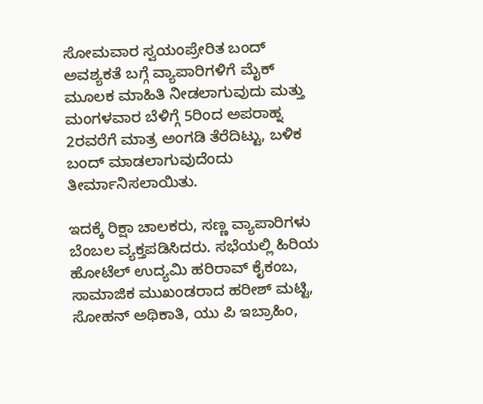ಸೋಮವಾರ ಸ್ವಯಂಪ್ರೇರಿತ ಬಂದ್ ಅವಶ್ಯಕತೆ ಬಗ್ಗೆ ವ್ಯಾಪಾರಿಗಳಿಗೆ ಮೈಕ್ ಮೂಲಕ ಮಾಹಿತಿ ನೀಡಲಾಗುವುದು ಮತ್ತು ಮಂಗಳವಾರ ಬೆಳಿಗ್ಗೆ 5ರಿಂದ ಅಪರಾಹ್ನ 2ರವರೆಗೆ ಮಾತ್ರ ಅಂಗಡಿ ತೆರೆದಿಟ್ಟು, ಬಳಿಕ ಬಂದ್ ಮಾಡಲಾಗುವುದೆಂದು ತೀರ್ಮಾನಿಸಲಾಯಿತು.

ಇದಕ್ಕೆ ರಿಕ್ಷಾ ಚಾಲಕರು, ಸಣ್ಣ ವ್ಯಾಪಾರಿಗಳು ಬೆಂಬಲ ವ್ಯಕ್ತಪಡಿಸಿದರು. ಸಭೆಯಲ್ಲಿ ಹಿರಿಯ ಹೋಟೆಲ್ ಉದ್ಯಮಿ ಹರಿರಾವ್ ಕೈಕಂಬ, ಸಾಮಾಜಿಕ ಮುಖಂಡರಾದ ಹರೀಶ್ ಮಟ್ಟಿ, ಸೋಹನ್ ಅಥಿಕಾತಿ, ಯು ಪಿ ಇಬ್ರಾಹಿಂ,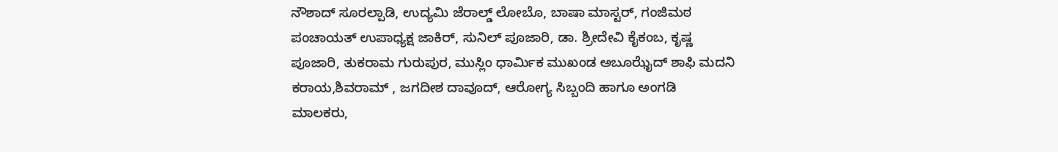ನೌಶಾದ್ ಸೂರಲ್ಪಾಡಿ, ಉದ್ಯಮಿ ಜೆರಾಲ್ಡ್ ಲೋಬೊ, ಬಾಷಾ ಮಾಸ್ಟರ್, ಗಂಜಿಮಠ ಪಂಚಾಯತ್ ಉಪಾಧ್ಯಕ್ಷ ಜಾಕಿರ್, ಸುನಿಲ್ ಪೂಜಾರಿ, ಡಾ. ಶ್ರೀದೇವಿ ಕೈಕಂಬ, ಕೃಷ್ಣ ಪೂಜಾರಿ, ತುಕರಾಮ ಗುರುಪುರ, ಮುಸ್ಲಿಂ ಧಾರ್ಮಿಕ ಮುಖಂಡ ಅಬೂಝೈದ್ ಶಾಫಿ ಮದನಿ ಕರಾಯ,ಶಿವರಾಮ್ , ಜಗದೀಶ ದಾವೂದ್, ಆರೋಗ್ಯ ಸಿಬ್ಬಂದಿ ಹಾಗೂ ಅಂಗಡಿ ಮಾಲಕರು,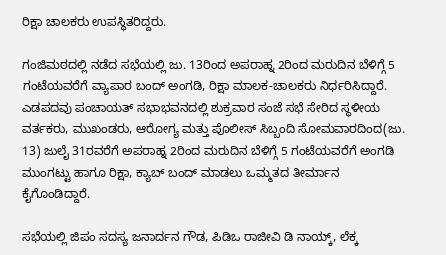ರಿಕ್ಷಾ ಚಾಲಕರು ಉಪಸ್ಥಿತರಿದ್ದರು.

ಗಂಜಿಮಠದಲ್ಲಿ ನಡೆದ ಸಭೆಯಲ್ಲಿ ಜು. 13ರಿಂದ ಅಪರಾಹ್ನ 2ರಿಂದ ಮರುದಿನ ಬೆಳಿಗ್ಗೆ 5 ಗಂಟೆಯವರೆಗೆ ವ್ಯಾಪಾರ ಬಂದ್ ಅಂಗಡಿ, ರಿಕ್ಷಾ ಮಾಲಕ-ಚಾಲಕರು ನಿರ್ಧರಿಸಿದ್ದಾರೆ. ಎಡಪದವು ಪಂಚಾಯತ್ ಸಭಾಭವನದಲ್ಲಿ ಶುಕ್ರವಾರ ಸಂಜೆ ಸಭೆ ಸೇರಿದ ಸ್ಥಳೀಯ ವರ್ತಕರು, ಮುಖಂಡರು, ಆರೋಗ್ಯ ಮತ್ತು ಪೊಲೀಸ್ ಸಿಬ್ಬಂದಿ ಸೋಮವಾರದಿಂದ(ಜು. 13) ಜುಲೈ 31ರವರೆಗೆ ಅಪರಾಹ್ನ 2ರಿಂದ ಮರುದಿನ ಬೆಳಿಗ್ಗೆ 5 ಗಂಟೆಯವರೆಗೆ ಅಂಗಡಿ ಮುಂಗಟ್ಟು ಹಾಗೂ ರಿಕ್ಷಾ, ಕ್ಯಾಬ್ ಬಂದ್ ಮಾಡಲು ಒಮ್ಮತದ ತೀರ್ಮಾನ ಕೈಗೊಂಡಿದ್ದಾರೆ.

ಸಭೆಯಲ್ಲಿ ಜಿಪಂ ಸದಸ್ಯ ಜನಾರ್ದನ ಗೌಡ, ಪಿಡಿಒ ರಾಜೀವಿ ಡಿ ನಾಯ್ಕ್, ಲೆಕ್ಕ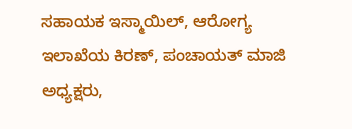ಸಹಾಯಕ ಇಸ್ಮಾಯಿಲ್, ಆರೋಗ್ಯ ಇಲಾಖೆಯ ಕಿರಣ್, ಪಂಚಾಯತ್ ಮಾಜಿ ಅಧ್ಯಕ್ಷರು,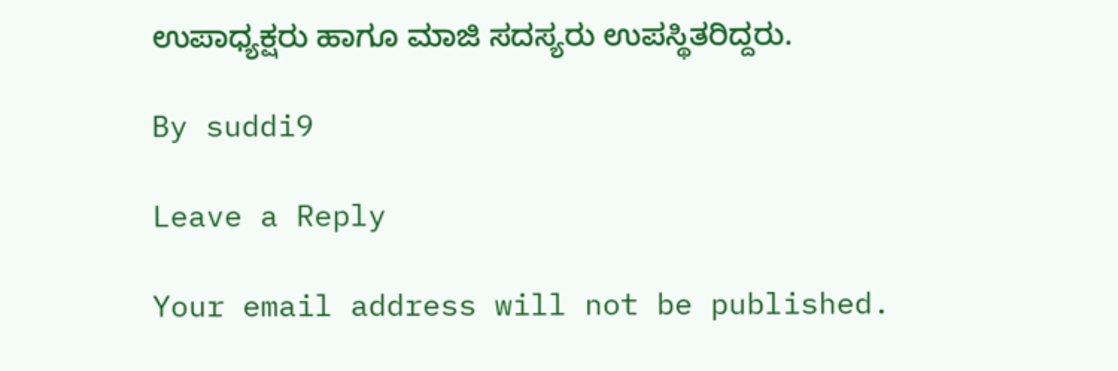ಉಪಾಧ್ಯಕ್ಷರು ಹಾಗೂ ಮಾಜಿ ಸದಸ್ಯರು ಉಪಸ್ಥಿತರಿದ್ದರು.

By suddi9

Leave a Reply

Your email address will not be published.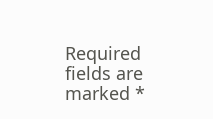Required fields are marked *